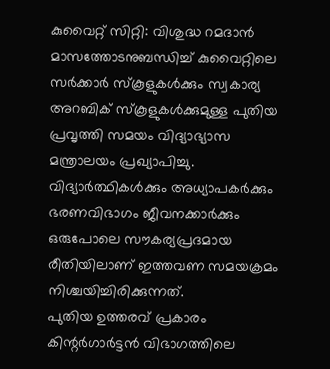കുവൈറ്റ് സിറ്റി: വിശുദ്ധ റമദാൻ മാസത്തോടനുബന്ധിച്ച് കുവൈറ്റിലെ സർക്കാർ സ്കൂളുകൾക്കും സ്വകാര്യ അറബിക് സ്കൂളുകൾക്കുമുള്ള പുതിയ പ്രവൃത്തി സമയം വിദ്യാഭ്യാസ മന്ത്രാലയം പ്രഖ്യാപിച്ചു. വിദ്യാർത്ഥികൾക്കും അധ്യാപകർക്കും ഭരണവിഭാഗം ജീവനക്കാർക്കും ഒരുപോലെ സൗകര്യപ്രദമായ രീതിയിലാണ് ഇത്തവണ സമയക്രമം നിശ്ചയിച്ചിരിക്കുന്നത്.
പുതിയ ഉത്തരവ് പ്രകാരം കിന്റർഗാർട്ടൻ വിഭാഗത്തിലെ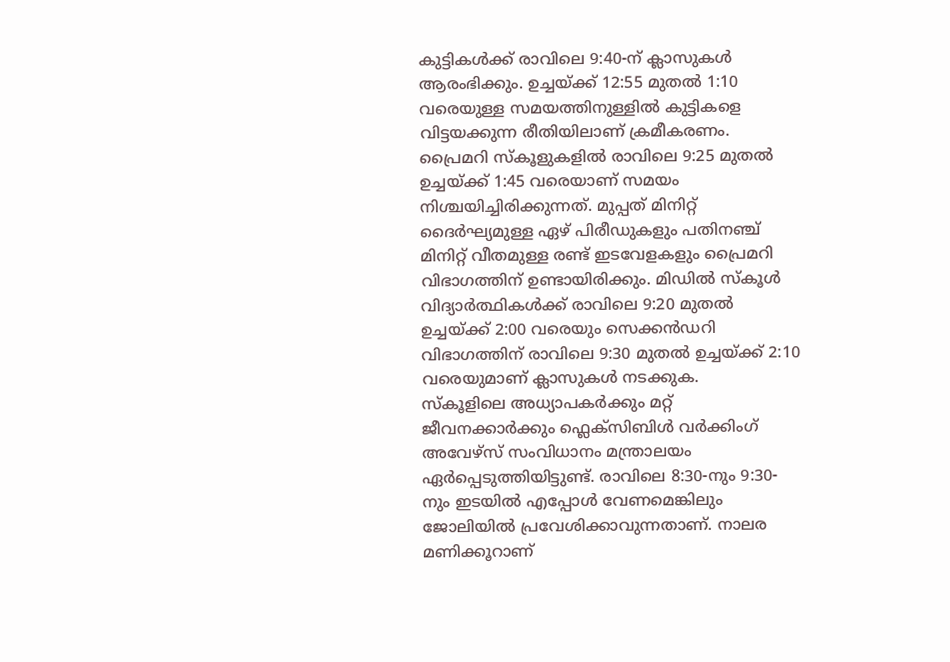കുട്ടികൾക്ക് രാവിലെ 9:40-ന് ക്ലാസുകൾ ആരംഭിക്കും. ഉച്ചയ്ക്ക് 12:55 മുതൽ 1:10 വരെയുള്ള സമയത്തിനുള്ളിൽ കുട്ടികളെ വിട്ടയക്കുന്ന രീതിയിലാണ് ക്രമീകരണം. പ്രൈമറി സ്കൂളുകളിൽ രാവിലെ 9:25 മുതൽ ഉച്ചയ്ക്ക് 1:45 വരെയാണ് സമയം നിശ്ചയിച്ചിരിക്കുന്നത്. മുപ്പത് മിനിറ്റ് ദൈർഘ്യമുള്ള ഏഴ് പിരീഡുകളും പതിനഞ്ച് മിനിറ്റ് വീതമുള്ള രണ്ട് ഇടവേളകളും പ്രൈമറി വിഭാഗത്തിന് ഉണ്ടായിരിക്കും. മിഡിൽ സ്കൂൾ വിദ്യാർത്ഥികൾക്ക് രാവിലെ 9:20 മുതൽ ഉച്ചയ്ക്ക് 2:00 വരെയും സെക്കൻഡറി വിഭാഗത്തിന് രാവിലെ 9:30 മുതൽ ഉച്ചയ്ക്ക് 2:10 വരെയുമാണ് ക്ലാസുകൾ നടക്കുക.
സ്കൂളിലെ അധ്യാപകർക്കും മറ്റ് ജീവനക്കാർക്കും ഫ്ലെക്സിബിൾ വർക്കിംഗ് അവേഴ്സ് സംവിധാനം മന്ത്രാലയം ഏർപ്പെടുത്തിയിട്ടുണ്ട്. രാവിലെ 8:30-നും 9:30-നും ഇടയിൽ എപ്പോൾ വേണമെങ്കിലും ജോലിയിൽ പ്രവേശിക്കാവുന്നതാണ്. നാലര മണിക്കൂറാണ്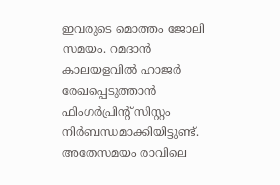ഇവരുടെ മൊത്തം ജോലി സമയം. റമദാൻ കാലയളവിൽ ഹാജർ രേഖപ്പെടുത്താൻ ഫിംഗർപ്രിന്റ് സിസ്റ്റം നിർബന്ധമാക്കിയിട്ടുണ്ട്. അതേസമയം രാവിലെ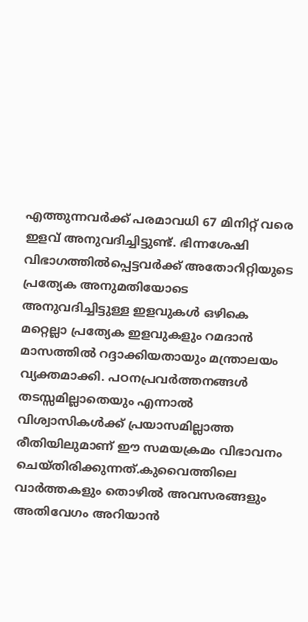എത്തുന്നവർക്ക് പരമാവധി 67 മിനിറ്റ് വരെ ഇളവ് അനുവദിച്ചിട്ടുണ്ട്. ഭിന്നശേഷി വിഭാഗത്തിൽപ്പെട്ടവർക്ക് അതോറിറ്റിയുടെ പ്രത്യേക അനുമതിയോടെ അനുവദിച്ചിട്ടുള്ള ഇളവുകൾ ഒഴികെ മറ്റെല്ലാ പ്രത്യേക ഇളവുകളും റമദാൻ മാസത്തിൽ റദ്ദാക്കിയതായും മന്ത്രാലയം വ്യക്തമാക്കി. പഠനപ്രവർത്തനങ്ങൾ തടസ്സമില്ലാതെയും എന്നാൽ വിശ്വാസികൾക്ക് പ്രയാസമില്ലാത്ത രീതിയിലുമാണ് ഈ സമയക്രമം വിഭാവനം ചെയ്തിരിക്കുന്നത്.കുവൈത്തിലെ വാർത്തകളും തൊഴിൽ അവസരങ്ങളും അതിവേഗം അറിയാൻ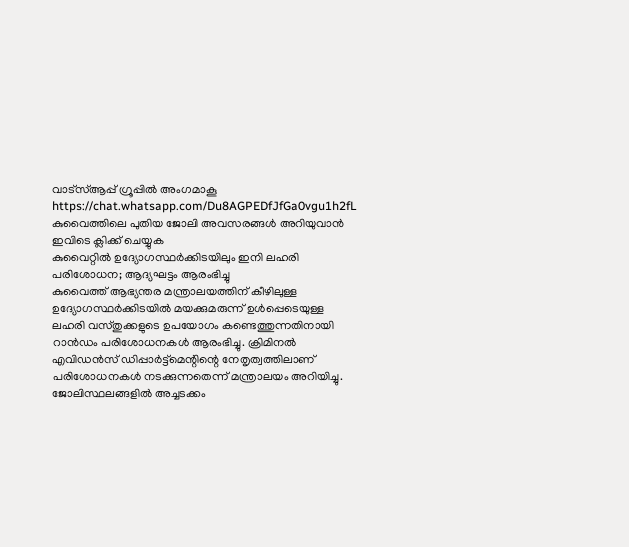വാട്സ്ആപ്പ് ഗ്രൂപ്പിൽ അംഗമാകൂ https://chat.whatsapp.com/Du8AGPEDfJfGa0vgu1h2fL
കുവൈത്തിലെ പുതിയ ജോലി അവസരങ്ങൾ അറിയുവാൻ ഇവിടെ ക്ലിക്ക് ചെയ്യുക
കുവൈറ്റിൽ ഉദ്യോഗസ്ഥർക്കിടയിലും ഇനി ലഹരി പരിശോധന; ആദ്യഘട്ടം ആരംഭിച്ചു
കുവൈത്ത് ആഭ്യന്തര മന്ത്രാലയത്തിന് കീഴിലുള്ള ഉദ്യോഗസ്ഥർക്കിടയിൽ മയക്കുമരുന്ന് ഉൾപ്പെടെയുള്ള ലഹരി വസ്തുക്കളുടെ ഉപയോഗം കണ്ടെത്തുന്നതിനായി റാൻഡം പരിശോധനകൾ ആരംഭിച്ചു. ക്രിമിനൽ എവിഡൻസ് ഡിപ്പാർട്ട്മെന്റിന്റെ നേതൃത്വത്തിലാണ് പരിശോധനകൾ നടക്കുന്നതെന്ന് മന്ത്രാലയം അറിയിച്ചു. ജോലിസ്ഥലങ്ങളിൽ അച്ചടക്കം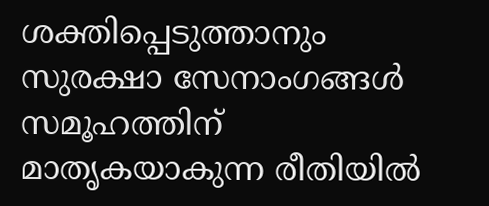ശക്തിപ്പെടുത്താനും സുരക്ഷാ സേനാംഗങ്ങൾ സമൂഹത്തിന് മാതൃകയാകുന്ന രീതിയിൽ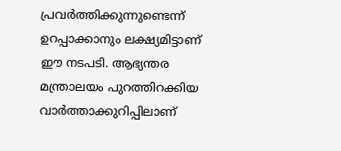പ്രവർത്തിക്കുന്നുണ്ടെന്ന് ഉറപ്പാക്കാനും ലക്ഷ്യമിട്ടാണ് ഈ നടപടി. ആഭ്യന്തര മന്ത്രാലയം പുറത്തിറക്കിയ വാർത്താക്കുറിപ്പിലാണ്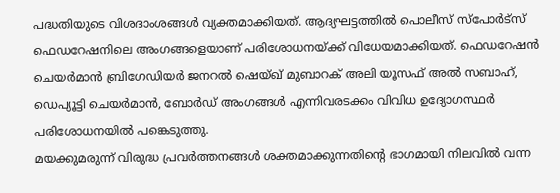പദ്ധതിയുടെ വിശദാംശങ്ങൾ വ്യക്തമാക്കിയത്. ആദ്യഘട്ടത്തിൽ പൊലീസ് സ്പോർട്സ് ഫെഡറേഷനിലെ അംഗങ്ങളെയാണ് പരിശോധനയ്ക്ക് വിധേയമാക്കിയത്. ഫെഡറേഷൻ ചെയർമാൻ ബ്രിഗേഡിയർ ജനറൽ ഷെയ്ഖ് മുബാറക് അലി യൂസഫ് അൽ സബാഹ്, ഡെപ്യൂട്ടി ചെയർമാൻ, ബോർഡ് അംഗങ്ങൾ എന്നിവരടക്കം വിവിധ ഉദ്യോഗസ്ഥർ പരിശോധനയിൽ പങ്കെടുത്തു.
മയക്കുമരുന്ന് വിരുദ്ധ പ്രവർത്തനങ്ങൾ ശക്തമാക്കുന്നതിന്റെ ഭാഗമായി നിലവിൽ വന്ന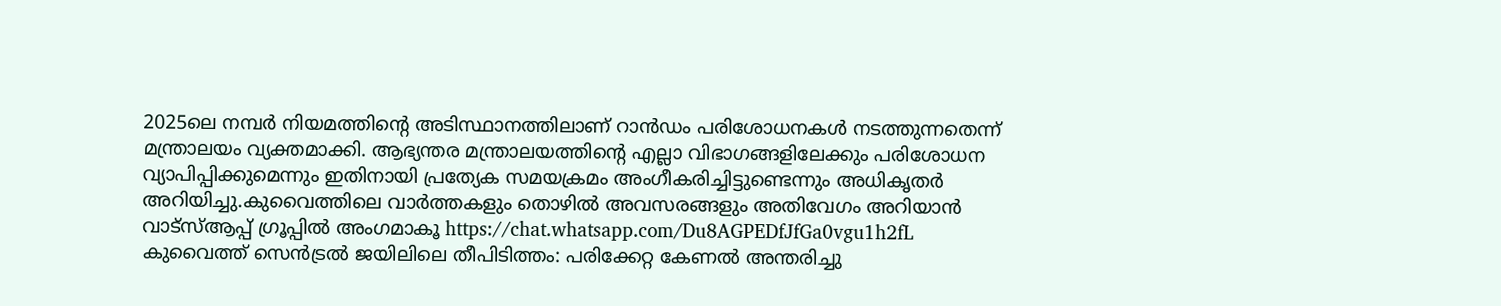2025ലെ നമ്പർ നിയമത്തിന്റെ അടിസ്ഥാനത്തിലാണ് റാൻഡം പരിശോധനകൾ നടത്തുന്നതെന്ന് മന്ത്രാലയം വ്യക്തമാക്കി. ആഭ്യന്തര മന്ത്രാലയത്തിന്റെ എല്ലാ വിഭാഗങ്ങളിലേക്കും പരിശോധന വ്യാപിപ്പിക്കുമെന്നും ഇതിനായി പ്രത്യേക സമയക്രമം അംഗീകരിച്ചിട്ടുണ്ടെന്നും അധികൃതർ അറിയിച്ചു.കുവൈത്തിലെ വാർത്തകളും തൊഴിൽ അവസരങ്ങളും അതിവേഗം അറിയാൻ വാട്സ്ആപ്പ് ഗ്രൂപ്പിൽ അംഗമാകൂ https://chat.whatsapp.com/Du8AGPEDfJfGa0vgu1h2fL
കുവൈത്ത് സെൻട്രൽ ജയിലിലെ തീപിടിത്തം: പരിക്കേറ്റ കേണൽ അന്തരിച്ചു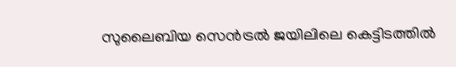സുലൈബിയ സെൻട്രൽ ജയിലിലെ കെട്ടിടത്തിൽ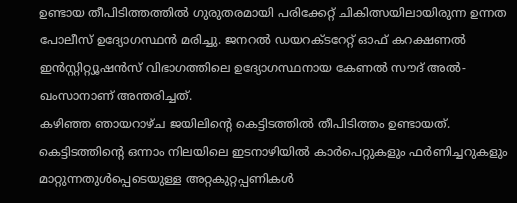ഉണ്ടായ തീപിടിത്തത്തിൽ ഗുരുതരമായി പരിക്കേറ്റ് ചികിത്സയിലായിരുന്ന ഉന്നത പോലീസ് ഉദ്യോഗസ്ഥൻ മരിച്ചു. ജനറൽ ഡയറക്ടറേറ്റ് ഓഫ് കറക്ഷണൽ ഇൻസ്റ്റിറ്റ്യൂഷൻസ് വിഭാഗത്തിലെ ഉദ്യോഗസ്ഥനായ കേണൽ സൗദ് അൽ-ഖംസാനാണ് അന്തരിച്ചത്.
കഴിഞ്ഞ ഞായറാഴ്ച ജയിലിന്റെ കെട്ടിടത്തിൽ തീപിടിത്തം ഉണ്ടായത്. കെട്ടിടത്തിന്റെ ഒന്നാം നിലയിലെ ഇടനാഴിയിൽ കാർപെറ്റുകളും ഫർണിച്ചറുകളും മാറ്റുന്നതുൾപ്പെടെയുള്ള അറ്റകുറ്റപ്പണികൾ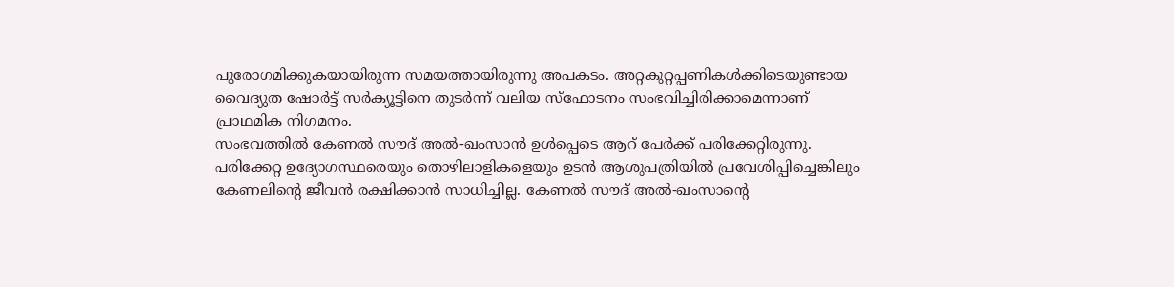പുരോഗമിക്കുകയായിരുന്ന സമയത്തായിരുന്നു അപകടം. അറ്റകുറ്റപ്പണികൾക്കിടെയുണ്ടായ വൈദ്യുത ഷോർട്ട് സർക്യൂട്ടിനെ തുടർന്ന് വലിയ സ്ഫോടനം സംഭവിച്ചിരിക്കാമെന്നാണ് പ്രാഥമിക നിഗമനം.
സംഭവത്തിൽ കേണൽ സൗദ് അൽ-ഖംസാൻ ഉൾപ്പെടെ ആറ് പേർക്ക് പരിക്കേറ്റിരുന്നു. പരിക്കേറ്റ ഉദ്യോഗസ്ഥരെയും തൊഴിലാളികളെയും ഉടൻ ആശുപത്രിയിൽ പ്രവേശിപ്പിച്ചെങ്കിലും കേണലിന്റെ ജീവൻ രക്ഷിക്കാൻ സാധിച്ചില്ല. കേണൽ സൗദ് അൽ-ഖംസാന്റെ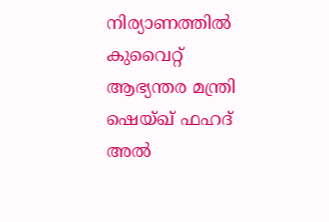നിര്യാണത്തിൽ കുവൈറ്റ് ആഭ്യന്തര മന്ത്രി ഷെയ്ഖ് ഫഹദ് അൽ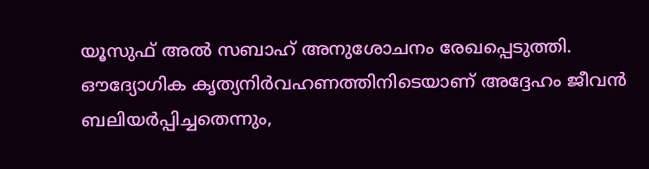യൂസുഫ് അൽ സബാഹ് അനുശോചനം രേഖപ്പെടുത്തി. ഔദ്യോഗിക കൃത്യനിർവഹണത്തിനിടെയാണ് അദ്ദേഹം ജീവൻ ബലിയർപ്പിച്ചതെന്നും,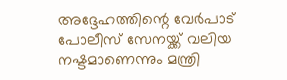അദ്ദേഹത്തിന്റെ വേർപാട് പോലീസ് സേനയ്ക്ക് വലിയ നഷ്ടമാണെന്നും മന്ത്രി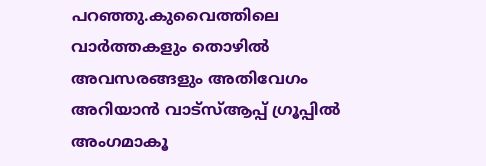പറഞ്ഞു.കുവൈത്തിലെ വാർത്തകളും തൊഴിൽ അവസരങ്ങളും അതിവേഗം അറിയാൻ വാട്സ്ആപ്പ് ഗ്രൂപ്പിൽ അംഗമാകൂ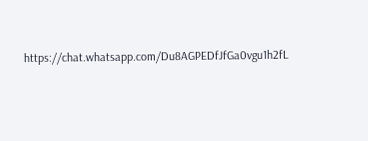https://chat.whatsapp.com/Du8AGPEDfJfGa0vgu1h2fL